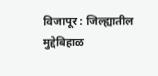विजापूर : जिल्ह्यातील मुद्देबिहाळ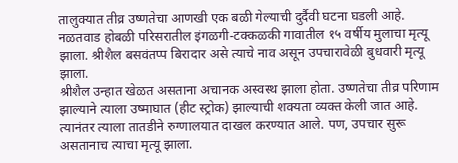तालुक्यात तीव्र उष्णतेचा आणखी एक बळी गेल्याची दुर्दैवी घटना घडली आहे. नळतवाड होबळी परिसरातील इंगळगी-टक्कळकी गावातील १५ वर्षीय मुलाचा मृत्यू झाला. श्रीशैल बसवंतप्प बिरादार असे त्याचे नाव असून उपचारावेळी बुधवारी मृत्यू झाला.
श्रीशैल उन्हात खेळत असताना अचानक अस्वस्थ झाला होता. उष्णतेचा तीव्र परिणाम झाल्याने त्याला उष्माघात (हीट स्ट्रोक) झाल्याची शक्यता व्यक्त केली जात आहे. त्यानंतर त्याला तातडीने रुग्णालयात दाखल करण्यात आले. पण, उपचार सुरू असतानाच त्याचा मृत्यू झाला.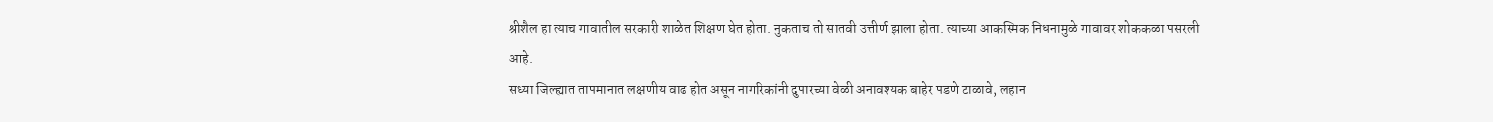श्रीशैल हा त्याच गावातील सरकारी शाळेत शिक्षण घेत होता. नुकताच तो सातवी उत्तीर्ण झाला होता. त्याच्या आकस्मिक निधनामुळे गावावर शोककळा पसरली आहे.
सध्या जिल्ह्यात तापमानात लक्षणीय वाढ होत असून नागरिकांनी दुपारच्या वेळी अनावश्यक बाहेर पडणे टाळावे, लहान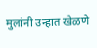मुलांनी उन्हात खेळणे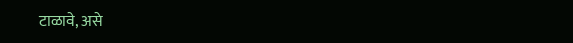टाळावे, असे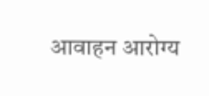आवाहन आरोग्य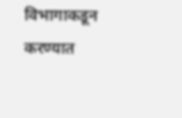विभागाकडून करण्यात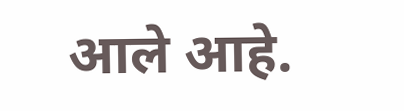आले आहे.